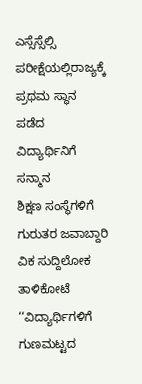ಎಸ್ಸೆಸ್ಸೆಲ್ಸಿ ಪರೀಕ್ಷೆಯಲ್ಲಿರಾಜ್ಯಕ್ಕೆ ಪ್ರಥಮ ಸ್ಥಾನ ಪಡೆದ ವಿದ್ಯಾರ್ಥಿನಿಗೆ ಸನ್ಮಾನ
ಶಿಕ್ಷಣ ಸಂಸ್ಥೆಗಳಿಗೆ ಗುರುತರ ಜವಾಬ್ದಾರಿ
ವಿಕ ಸುದ್ದಿಲೋಕ ತಾಳಿಕೋಟೆ
‘‘ವಿದ್ಯಾರ್ಥಿಗಳಿಗೆ ಗುಣಮಟ್ಟದ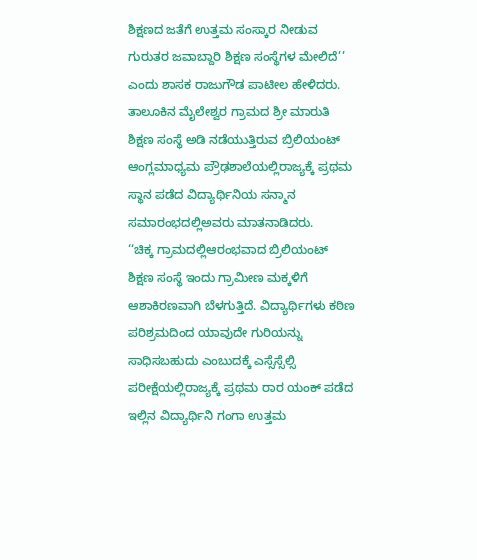ಶಿಕ್ಷಣದ ಜತೆಗೆ ಉತ್ತಮ ಸಂಸ್ಕಾರ ನೀಡುವ ಗುರುತರ ಜವಾಬ್ದಾರಿ ಶಿಕ್ಷಣ ಸಂಸ್ಥೆಗಳ ಮೇಲಿದೆ’’ ಎಂದು ಶಾಸಕ ರಾಜುಗೌಡ ಪಾಟೀಲ ಹೇಳಿದರು.
ತಾಲೂಕಿನ ಮೈಲೇಶ್ವರ ಗ್ರಾಮದ ಶ್ರೀ ಮಾರುತಿ ಶಿಕ್ಷಣ ಸಂಸ್ಥೆ ಅಡಿ ನಡೆಯುತ್ತಿರುವ ಬ್ರಿಲಿಯಂಟ್ ಆಂಗ್ಲಮಾಧ್ಯಮ ಪ್ರೌಢಶಾಲೆಯಲ್ಲಿರಾಜ್ಯಕ್ಕೆ ಪ್ರಥಮ ಸ್ಥಾನ ಪಡೆದ ವಿದ್ಯಾರ್ಥಿನಿಯ ಸನ್ಮಾನ ಸಮಾರಂಭದಲ್ಲಿಅವರು ಮಾತನಾಡಿದರು.
‘‘ಚಿಕ್ಕ ಗ್ರಾಮದಲ್ಲಿಆರಂಭವಾದ ಬ್ರಿಲಿಯಂಟ್ ಶಿಕ್ಷಣ ಸಂಸ್ಥೆ ಇಂದು ಗ್ರಾಮೀಣ ಮಕ್ಕಳಿಗೆ ಆಶಾಕಿರಣವಾಗಿ ಬೆಳಗುತ್ತಿದೆ. ವಿದ್ಯಾರ್ಥಿಗಳು ಕಠಿಣ ಪರಿಶ್ರಮದಿಂದ ಯಾವುದೇ ಗುರಿಯನ್ನು ಸಾಧಿಸಬಹುದು ಎಂಬುದಕ್ಕೆ ಎಸ್ಸೆಸ್ಸೆಲ್ಸಿ ಪರೀಕ್ಷೆಯಲ್ಲಿರಾಜ್ಯಕ್ಕೆ ಪ್ರಥಮ ರಾರ ಯಂಕ್ ಪಡೆದ ಇಲ್ಲಿನ ವಿದ್ಯಾರ್ಥಿನಿ ಗಂಗಾ ಉತ್ತಮ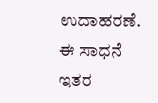ಉದಾಹರಣೆ. ಈ ಸಾಧನೆ ಇತರ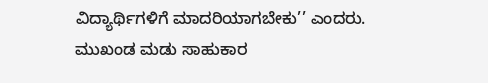ವಿದ್ಯಾರ್ಥಿಗಳಿಗೆ ಮಾದರಿಯಾಗಬೇಕು’’ ಎಂದರು.
ಮುಖಂಡ ಮಡು ಸಾಹುಕಾರ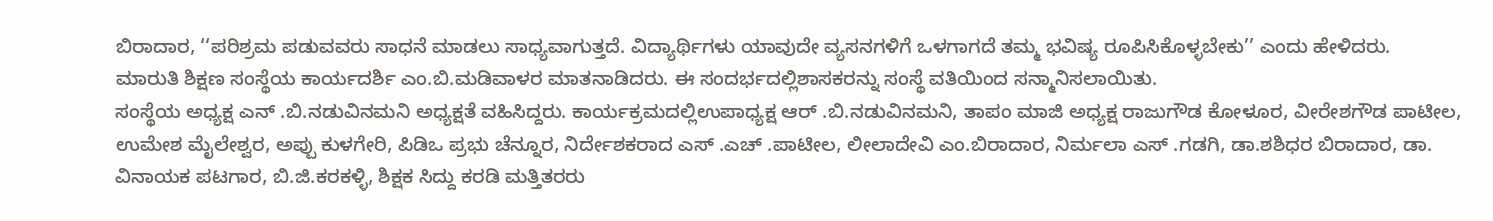ಬಿರಾದಾರ, ‘‘ಪರಿಶ್ರಮ ಪಡುವವರು ಸಾಧನೆ ಮಾಡಲು ಸಾಧ್ಯವಾಗುತ್ತದೆ. ವಿದ್ಯಾರ್ಥಿಗಳು ಯಾವುದೇ ವ್ಯಸನಗಳಿಗೆ ಒಳಗಾಗದೆ ತಮ್ಮ ಭವಿಷ್ಯ ರೂಪಿಸಿಕೊಳ್ಳಬೇಕು’’ ಎಂದು ಹೇಳಿದರು.
ಮಾರುತಿ ಶಿಕ್ಷಣ ಸಂಸ್ಥೆಯ ಕಾರ್ಯದರ್ಶಿ ಎಂ.ಬಿ.ಮಡಿವಾಳರ ಮಾತನಾಡಿದರು. ಈ ಸಂದರ್ಭದಲ್ಲಿಶಾಸಕರನ್ನು ಸಂಸ್ಥೆ ವತಿಯಿಂದ ಸನ್ಮಾನಿಸಲಾಯಿತು.
ಸಂಸ್ಥೆಯ ಅಧ್ಯಕ್ಷ ಎನ್ .ಬಿ.ನಡುವಿನಮನಿ ಅಧ್ಯಕ್ಷತೆ ವಹಿಸಿದ್ದರು. ಕಾರ್ಯಕ್ರಮದಲ್ಲಿಉಪಾಧ್ಯಕ್ಷ ಆರ್ .ಬಿ.ನಡುವಿನಮನಿ, ತಾಪಂ ಮಾಜಿ ಅಧ್ಯಕ್ಷ ರಾಜುಗೌಡ ಕೋಳೂರ, ವೀರೇಶಗೌಡ ಪಾಟೀಲ, ಉಮೇಶ ಮೈಲೇಶ್ವರ, ಅಪ್ಪು ಕುಳಗೇರಿ, ಪಿಡಿಒ ಪ್ರಭು ಚೆನ್ನೂರ, ನಿರ್ದೇಶಕರಾದ ಎಸ್ .ಎಚ್ .ಪಾಟೀಲ, ಲೀಲಾದೇವಿ ಎಂ.ಬಿರಾದಾರ, ನಿರ್ಮಲಾ ಎಸ್ .ಗಡಗಿ, ಡಾ.ಶಶಿಧರ ಬಿರಾದಾರ, ಡಾ. ವಿನಾಯಕ ಪಟಗಾರ, ಬಿ.ಜಿ.ಕರಕಳ್ಳಿ, ಶಿಕ್ಷಕ ಸಿದ್ದು ಕರಡಿ ಮತ್ತಿತರರು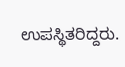ಉಪಸ್ಥಿತರಿದ್ದರು.